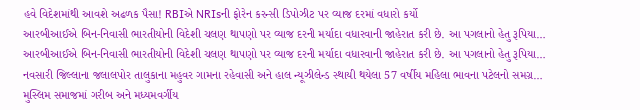હવે વિદેશમાંથી આવશે અઢળક પૈસા! RBIએ NRIsની ફોરેન કરન્સી ડિપોઝીટ પર વ્યાજ દરમાં વધારો કર્યો
આરબીઆઈએ બિન-નિવાસી ભારતીયોની વિદેશી ચલણ થાપણો પર વ્યાજ દરની મર્યાદા વધારવાની જાહેરાત કરી છે. આ પગલાનો હેતુ રૂપિયા…
આરબીઆઈએ બિન-નિવાસી ભારતીયોની વિદેશી ચલણ થાપણો પર વ્યાજ દરની મર્યાદા વધારવાની જાહેરાત કરી છે. આ પગલાનો હેતુ રૂપિયા…
નવસારી જિલ્લાના જલાલપોર તાલુકાના મહુવર ગામના રહેવાસી અને હાલ ન્યૂઝીલેન્ડ સ્થાયી થયેલા 57 વર્ષીય મહિલા ભાવના પટેલનો સમગ્ર…
મુસ્લિમ સમાજમાં ગરીબ અને મધ્યમવર્ગીય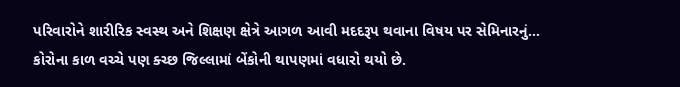પરિવારોને શારીરિક સ્વસ્થ અને શિક્ષણ ક્ષેત્રે આગળ આવી મદદરૂપ થવાના વિષય પર સેમિનારનું…
કોરોના કાળ વચ્ચે પણ ક્ચ્છ જિલ્લામાં બેંકોની થાપણમાં વધારો થયો છે.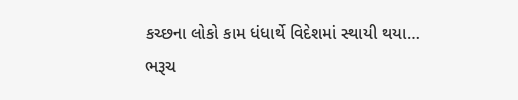કચ્છના લોકો કામ ધંધાર્થે વિદેશમાં સ્થાયી થયા…
ભરૂચ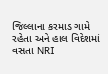જિલ્લાના કરમાડ ગામે રહેતા અને હાલ વિદેશમાં વસતા NRI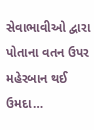સેવાભાવીઓ દ્વારા પોતાના વતન ઉપર મહેરબાન થઈ ઉમદા…